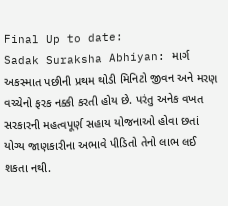Final Up to date:
Sadak Suraksha Abhiyan: માર્ગ અકસ્માત પછીની પ્રથમ થોડી મિનિટો જીવન અને મરણ વચ્ચેનો ફરક નક્કી કરતી હોય છે. પરંતુ અનેક વખત સરકારની મહત્વપૂર્ણ સહાય યોજનાઓ હોવા છતાં યોગ્ય જાણકારીના અભાવે પીડિતો તેનો લાભ લઈ શકતા નથી.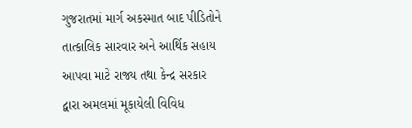ગુજરાતમાં માર્ગ અકસ્માત બાદ પીડિતોને તાત્કાલિક સારવાર અને આર્થિક સહાય આપવા માટે રાજ્ય તથા કેન્દ્ર સરકાર દ્વારા અમલમાં મૂકાયેલી વિવિધ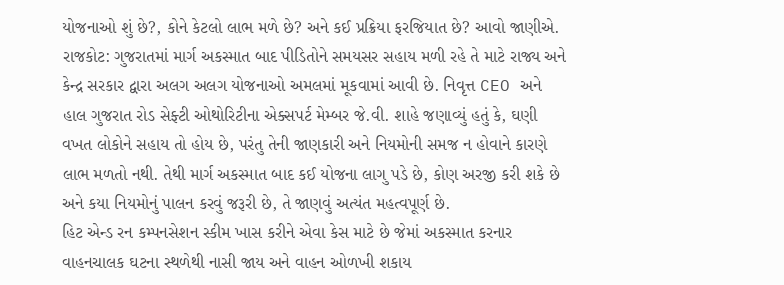યોજનાઓ શું છે?, કોને કેટલો લાભ મળે છે? અને કઈ પ્રક્રિયા ફરજિયાત છે? આવો જાણીએ.
રાજકોટ: ગુજરાતમાં માર્ગ અકસ્માત બાદ પીડિતોને સમયસર સહાય મળી રહે તે માટે રાજ્ય અને કેન્દ્ર સરકાર દ્વારા અલગ અલગ યોજનાઓ અમલમાં મૂકવામાં આવી છે. નિવૃત્ત CEO અને હાલ ગુજરાત રોડ સેફ્ટી ઓથોરિટીના એક્સપર્ટ મેમ્બર જે.વી. શાહે જણાવ્યું હતું કે, ઘણી વખત લોકોને સહાય તો હોય છે, પરંતુ તેની જાણકારી અને નિયમોની સમજ ન હોવાને કારણે લાભ મળતો નથી. તેથી માર્ગ અકસ્માત બાદ કઈ યોજના લાગુ પડે છે, કોણ અરજી કરી શકે છે અને કયા નિયમોનું પાલન કરવું જરૂરી છે, તે જાણવું અત્યંત મહત્વપૂર્ણ છે.
હિટ એન્ડ રન કમ્પનસેશન સ્કીમ ખાસ કરીને એવા કેસ માટે છે જેમાં અકસ્માત કરનાર વાહનચાલક ઘટના સ્થળેથી નાસી જાય અને વાહન ઓળખી શકાય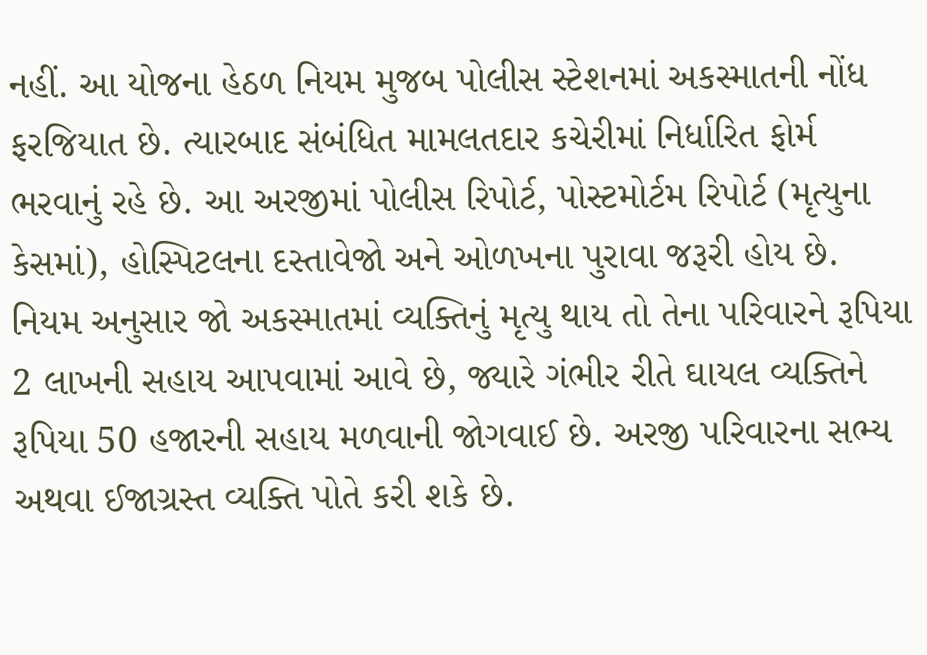નહીં. આ યોજના હેઠળ નિયમ મુજબ પોલીસ સ્ટેશનમાં અકસ્માતની નોંધ ફરજિયાત છે. ત્યારબાદ સંબંધિત મામલતદાર કચેરીમાં નિર્ધારિત ફોર્મ ભરવાનું રહે છે. આ અરજીમાં પોલીસ રિપોર્ટ, પોસ્ટમોર્ટમ રિપોર્ટ (મૃત્યુના કેસમાં), હોસ્પિટલના દસ્તાવેજો અને ઓળખના પુરાવા જરૂરી હોય છે. નિયમ અનુસાર જો અકસ્માતમાં વ્યક્તિનું મૃત્યુ થાય તો તેના પરિવારને રૂપિયા 2 લાખની સહાય આપવામાં આવે છે, જ્યારે ગંભીર રીતે ઘાયલ વ્યક્તિને રૂપિયા 50 હજારની સહાય મળવાની જોગવાઈ છે. અરજી પરિવારના સભ્ય અથવા ઈજાગ્રસ્ત વ્યક્તિ પોતે કરી શકે છે.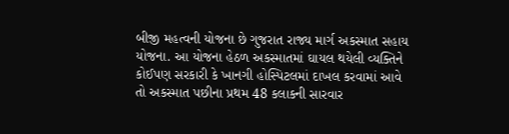બીજી મહત્વની યોજના છે ગુજરાત રાજ્ય માર્ગ અકસ્માત સહાય યોજના. આ યોજના હેઠળ અકસ્માતમાં ઘાયલ થયેલી વ્યક્તિને કોઈપણ સરકારી કે ખાનગી હોસ્પિટલમાં દાખલ કરવામાં આવે તો અકસ્માત પછીના પ્રથમ 48 કલાકની સારવાર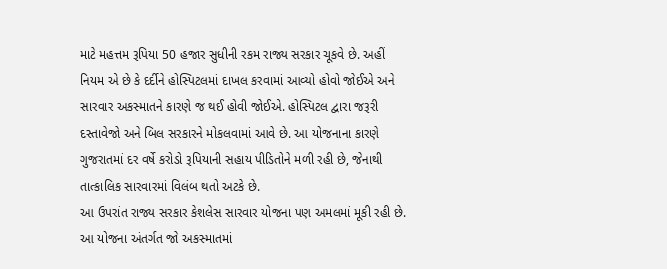માટે મહત્તમ રૂપિયા 50 હજાર સુધીની રકમ રાજ્ય સરકાર ચૂકવે છે. અહીં નિયમ એ છે કે દર્દીને હોસ્પિટલમાં દાખલ કરવામાં આવ્યો હોવો જોઈએ અને સારવાર અકસ્માતને કારણે જ થઈ હોવી જોઈએ. હોસ્પિટલ દ્વારા જરૂરી દસ્તાવેજો અને બિલ સરકારને મોકલવામાં આવે છે. આ યોજનાના કારણે ગુજરાતમાં દર વર્ષે કરોડો રૂપિયાની સહાય પીડિતોને મળી રહી છે, જેનાથી તાત્કાલિક સારવારમાં વિલંબ થતો અટકે છે.
આ ઉપરાંત રાજ્ય સરકાર કેશલેસ સારવાર યોજના પણ અમલમાં મૂકી રહી છે. આ યોજના અંતર્ગત જો અકસ્માતમાં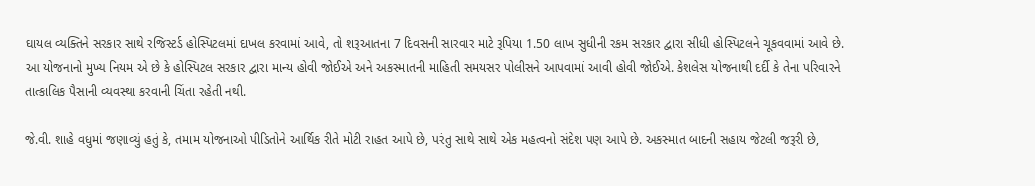ઘાયલ વ્યક્તિને સરકાર સાથે રજિસ્ટર્ડ હોસ્પિટલમાં દાખલ કરવામાં આવે, તો શરૂઆતના 7 દિવસની સારવાર માટે રૂપિયા 1.50 લાખ સુધીની રકમ સરકાર દ્વારા સીધી હોસ્પિટલને ચૂકવવામાં આવે છે. આ યોજનાનો મુખ્ય નિયમ એ છે કે હોસ્પિટલ સરકાર દ્વારા માન્ય હોવી જોઈએ અને અકસ્માતની માહિતી સમયસર પોલીસને આપવામાં આવી હોવી જોઈએ. કેશલેસ યોજનાથી દર્દી કે તેના પરિવારને તાત્કાલિક પૈસાની વ્યવસ્થા કરવાની ચિંતા રહેતી નથી.

જે.વી. શાહે વધુમાં જણાવ્યું હતું કે, તમામ યોજનાઓ પીડિતોને આર્થિક રીતે મોટી રાહત આપે છે, પરંતુ સાથે સાથે એક મહત્વનો સંદેશ પણ આપે છે. અકસ્માત બાદની સહાય જેટલી જરૂરી છે,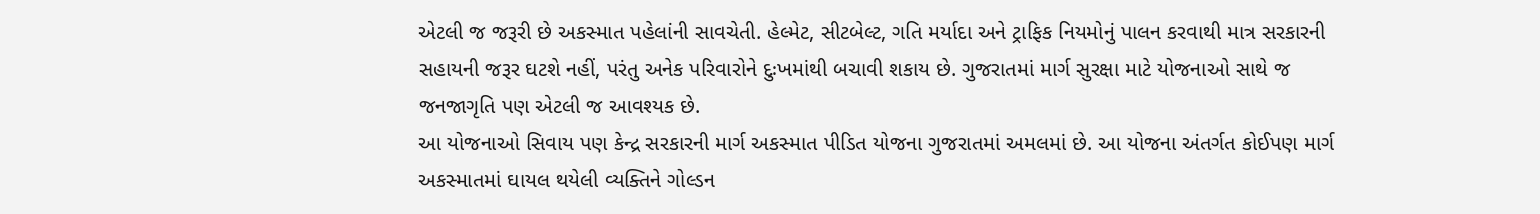એટલી જ જરૂરી છે અકસ્માત પહેલાંની સાવચેતી. હેલ્મેટ, સીટબેલ્ટ, ગતિ મર્યાદા અને ટ્રાફિક નિયમોનું પાલન કરવાથી માત્ર સરકારની સહાયની જરૂર ઘટશે નહીં, પરંતુ અનેક પરિવારોને દુઃખમાંથી બચાવી શકાય છે. ગુજરાતમાં માર્ગ સુરક્ષા માટે યોજનાઓ સાથે જ જનજાગૃતિ પણ એટલી જ આવશ્યક છે.
આ યોજનાઓ સિવાય પણ કેન્દ્ર સરકારની માર્ગ અકસ્માત પીડિત યોજના ગુજરાતમાં અમલમાં છે. આ યોજના અંતર્ગત કોઈપણ માર્ગ અકસ્માતમાં ઘાયલ થયેલી વ્યક્તિને ગોલ્ડન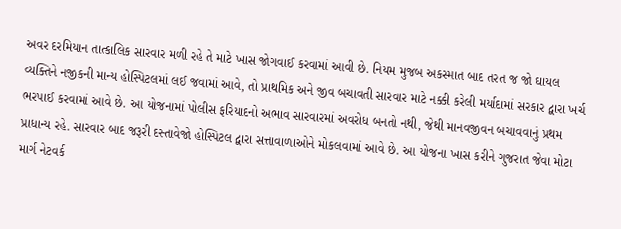અવર દરમિયાન તાત્કાલિક સારવાર મળી રહે તે માટે ખાસ જોગવાઈ કરવામાં આવી છે. નિયમ મુજબ અકસ્માત બાદ તરત જ જો ઘાયલ વ્યક્તિને નજીકની માન્ય હોસ્પિટલમાં લઈ જવામાં આવે, તો પ્રાથમિક અને જીવ બચાવતી સારવાર માટે નક્કી કરેલી મર્યાદામાં સરકાર દ્વારા ખર્ચ ભરપાઈ કરવામાં આવે છે. આ યોજનામાં પોલીસ ફરિયાદનો અભાવ સારવારમાં અવરોધ બનતો નથી, જેથી માનવજીવન બચાવવાનું પ્રથમ પ્રાધાન્ય રહે. સારવાર બાદ જરૂરી દસ્તાવેજો હોસ્પિટલ દ્વારા સત્તાવાળાઓને મોકલવામાં આવે છે. આ યોજના ખાસ કરીને ગુજરાત જેવા મોટા માર્ગ નેટવર્ક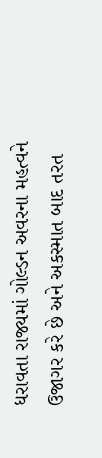ધરાવતા રાજ્યમાં ગોલ્ડન અવરના મહત્વને ઉજાગર કરે છે અને અકસ્માત બાદ તરત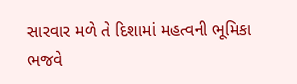સારવાર મળે તે દિશામાં મહત્વની ભૂમિકા ભજવે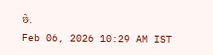છે.
Feb 06, 2026 10:29 AM IST